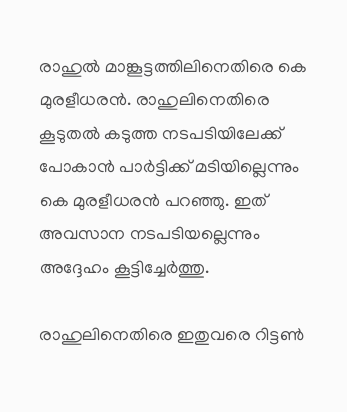രാഹുല്‍ മാങ്കൂട്ടത്തിലിനെതിരെ കെ മുരളീധരന്‍. രാഹുലിനെതിരെ കൂടുതല്‍ കടുത്ത നടപടിയിലേക്ക് പോകാന്‍ പാര്‍ട്ടിക്ക് മടിയില്ലെന്നും കെ മുരളീധരന്‍ പറഞ്ഞു. ഇത് അവസാന നടപടിയല്ലെന്നും അദ്ദേഹം കൂട്ടിച്ചേര്‍ത്തു.

രാഹുലിനെതിരെ ഇതുവരെ റിട്ടണ്‍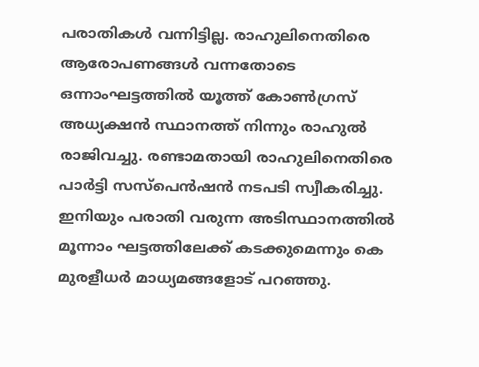പരാതികള്‍ വന്നിട്ടില്ല. രാഹുലിനെതിരെ ആരോപണങ്ങള്‍ വന്നതോടെ ഒന്നാംഘട്ടത്തില്‍ യൂത്ത് കോണ്‍ഗ്രസ് അധ്യക്ഷന്‍ സ്ഥാനത്ത് നിന്നും രാഹുല്‍ രാജിവച്ചു. രണ്ടാമതായി രാഹുലിനെതിരെ പാര്‍ട്ടി സസ്പെന്‍ഷന്‍ നടപടി സ്വീകരിച്ചു. ഇനിയും പരാതി വരുന്ന അടിസ്ഥാനത്തില്‍ മൂന്നാം ഘട്ടത്തിലേക്ക് കടക്കുമെന്നും കെ മുരളീധര്‍ മാധ്യമങ്ങളോട് പറഞ്ഞു.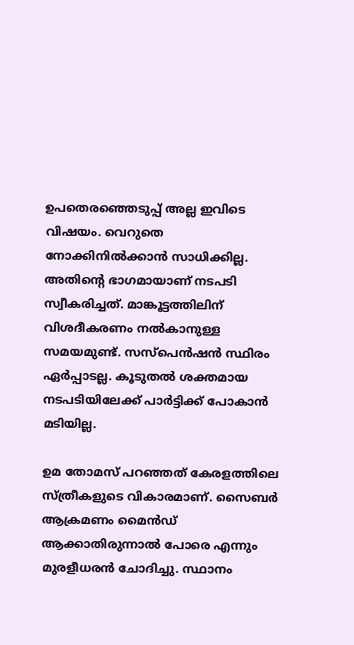ഉപതെരഞ്ഞെടുപ്പ് അല്ല ഇവിടെ വിഷയം. വെറുതെ നോക്കിനില്‍ക്കാന്‍ സാധിക്കില്ല. അതിന്റെ ഭാഗമായാണ് നടപടി സ്വീകരിച്ചത്. മാങ്കൂട്ടത്തിലിന് വിശദീകരണം നല്‍കാനുള്ള സമയമുണ്ട്. സസ്പെന്‍ഷന്‍ സ്ഥിരം ഏര്‍പ്പാടല്ല. കൂടുതല്‍ ശക്തമായ നടപടിയിലേക്ക് പാര്‍ട്ടിക്ക് പോകാന്‍ മടിയില്ല.

ഉമ തോമസ് പറഞ്ഞത് കേരളത്തിലെ സ്ത്രീകളുടെ വികാരമാണ്. സൈബര്‍ ആക്രമണം മൈന്‍ഡ് ആക്കാതിരുന്നാല്‍ പോരെ എന്നും മുരളീധരന്‍ ചോദിച്ചു. സ്ഥാനം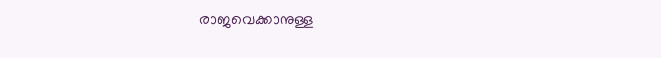രാജവെക്കാനുള്ള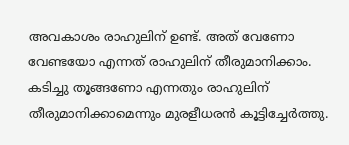അവകാശം രാഹുലിന് ഉണ്ട്. അത് വേണോ വേണ്ടയോ എന്നത് രാഹുലിന് തീരുമാനിക്കാം. കടിച്ചു തൂങ്ങണോ എന്നതും രാഹുലിന് തീരുമാനിക്കാമെന്നും മുരളീധരന്‍ കൂട്ടിച്ചേര്‍ത്തു.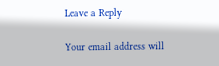Leave a Reply

Your email address will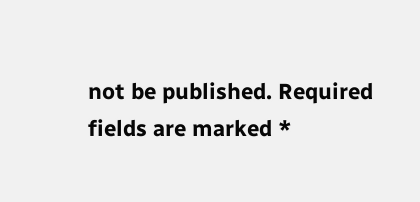not be published. Required fields are marked *